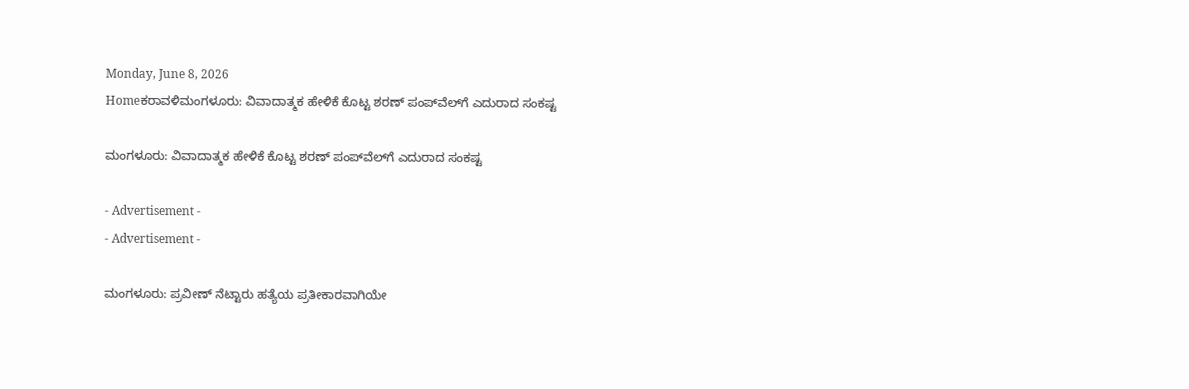Monday, June 8, 2026
Homeಕರಾವಳಿಮಂಗಳೂರು: ವಿವಾದಾತ್ಮಕ ಹೇಳಿಕೆ ಕೊಟ್ಟ ಶರಣ್‌ ಪಂಪ್‌ವೆಲ್‌ಗೆ ಎದುರಾದ ಸಂಕಷ್ಟ

ಮಂಗಳೂರು: ವಿವಾದಾತ್ಮಕ ಹೇಳಿಕೆ ಕೊಟ್ಟ ಶರಣ್‌ ಪಂಪ್‌ವೆಲ್‌ಗೆ ಎದುರಾದ ಸಂಕಷ್ಟ

- Advertisement -
- Advertisement -

ಮಂಗಳೂರು: ಪ್ರವೀಣ್‌ ನೆಟ್ಟಾರು ಹತ್ಯೆಯ ಪ್ರತೀಕಾರವಾಗಿಯೇ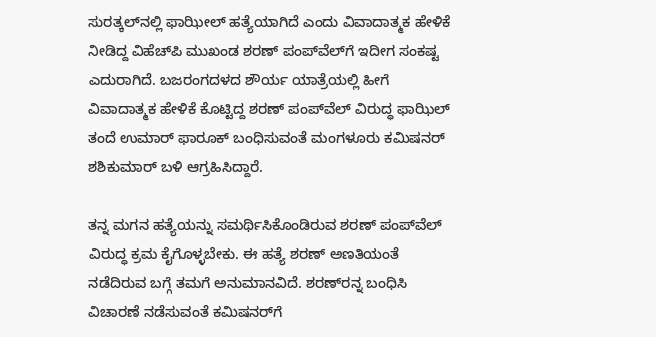ಸುರತ್ಕಲ್‌ನಲ್ಲಿ ಫಾಝೀಲ್‌ ಹತ್ಯೆಯಾಗಿದೆ ಎಂದು ವಿವಾದಾತ್ಮಕ ಹೇಳಿಕೆ ನೀಡಿದ್ದ ವಿಹೆಚ್‌ಪಿ ಮುಖಂಡ ಶರಣ್‌ ಪಂಪ್‌ವೆಲ್‌ಗೆ ಇದೀಗ ಸಂಕಷ್ಟ ಎದುರಾಗಿದೆ. ಬಜರಂಗದಳದ ಶೌರ್ಯ ಯಾತ್ರೆಯಲ್ಲಿ ಹೀಗೆ ವಿವಾದಾತ್ಮಕ ಹೇಳಿಕೆ ಕೊಟ್ಟಿದ್ದ ಶರಣ್‌ ಪಂಪ್‌ವೆಲ್‌ ವಿರುದ್ಧ ಫಾಝಿಲ್‌ ತಂದೆ ಉಮಾರ್‌ ಫಾರೂಕ್‌ ಬಂಧಿಸುವಂತೆ ಮಂಗಳೂರು ಕಮಿಷನರ್‌ ಶಶಿಕುಮಾರ್‌ ಬಳಿ ಆಗ್ರಹಿಸಿದ್ದಾರೆ.

ತನ್ನ ಮಗನ ಹತ್ಯೆಯನ್ನು ಸಮರ್ಥಿಸಿಕೊಂಡಿರುವ ಶರಣ್‌ ಪಂಪ್‌ವೆಲ್‌ ವಿರುದ್ಧ ಕ್ರಮ ಕೈಗೊಳ್ಳಬೇಕು. ಈ ಹತ್ಯೆ ಶರಣ್‌ ಅಣತಿಯಂತೆ ನಡೆದಿರುವ ಬಗ್ಗೆ ತಮಗೆ ಅನುಮಾನವಿದೆ. ಶರಣ್‌ರನ್ನ ಬಂಧಿಸಿ ವಿಚಾರಣೆ ನಡೆಸುವಂತೆ ಕಮಿಷನರ್‌ಗೆ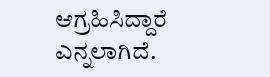ಆಗ್ರಹಿಸಿದ್ದಾರೆ ಎನ್ನಲಾಗಿದೆ.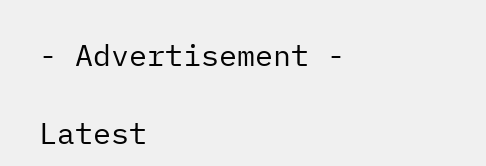- Advertisement -

Latest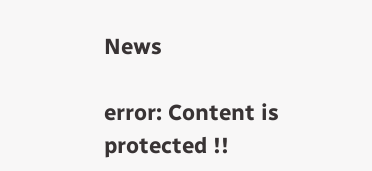News

error: Content is protected !!